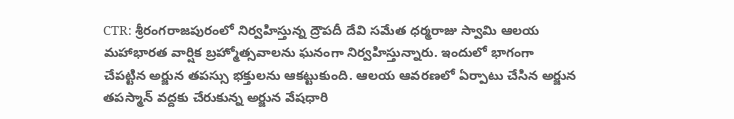CTR: శ్రీరంగరాజపురంలో నిర్వహిస్తున్న ద్రౌపదీ దేవి సమేత ధర్మరాజు స్వామి ఆలయ మహాభారత వార్షిక బ్రహ్మోత్సవాలను ఘనంగా నిర్వహిస్తున్నారు. ఇందులో భాగంగా చేపట్టిన అర్జున తపస్సు భక్తులను ఆకట్టుకుంది. ఆలయ ఆవరణలో ఏర్పాటు చేసిన అర్జున తపస్మాన్ వద్దకు చేరుకున్న అర్జున వేషధారి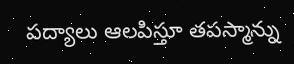పద్యాలు ఆలపిస్తూ తపస్మాన్ను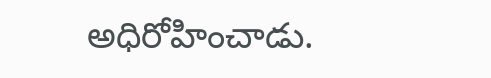అధిరోహించాడు.